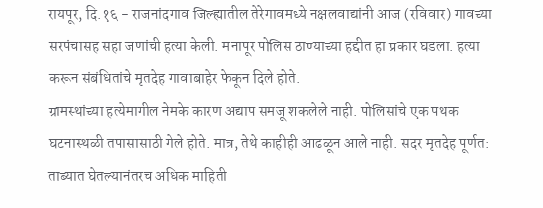रायपूर, दि.१६ - राजनांदगाव जिल्ह्यातील तेरेगावमध्ये नक्षलवाद्यांनी आज (रविवार) गावच्या सरपंचासह सहा जणांची हत्या केली. मनापूर पोलिस ठाण्याच्या हद्दीत हा प्रकार घडला. हत्या करून संबंधितांचे मृतदेह गावाबाहेर फेकून दिले होते.
ग्रामस्थांच्या हत्येमागील नेमके कारण अद्याप समजू शकलेले नाही. पोलिसांचे एक पथक घटनास्थळी तपासासाठी गेले होते. मात्र, तेथे काहीही आढळून आले नाही. सदर मृतदेह पूर्णत: ताब्यात घेतल्यानंतरच अधिक माहिती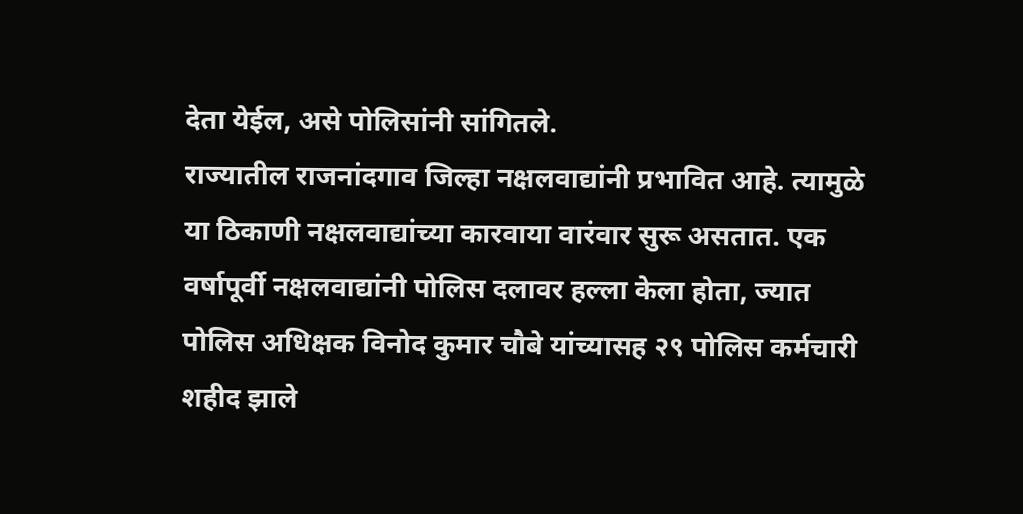देता येईल, असे पोलिसांनी सांगितले.
राज्यातील राजनांदगाव जिल्हा नक्षलवाद्यांनी प्रभावित आहे. त्यामुळे या ठिकाणी नक्षलवाद्यांच्या कारवाया वारंवार सुरू असतात. एक वर्षापूर्वी नक्षलवाद्यांनी पोलिस दलावर हल्ला केला होता, ज्यात पोलिस अधिक्षक विनोद कुमार चौबे यांच्यासह २९ पोलिस कर्मचारी शहीद झाले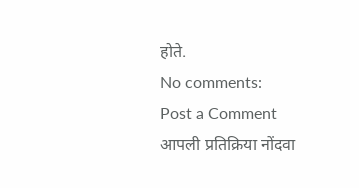होते.
No comments:
Post a Comment
आपली प्रतिक्रिया नोंदवा